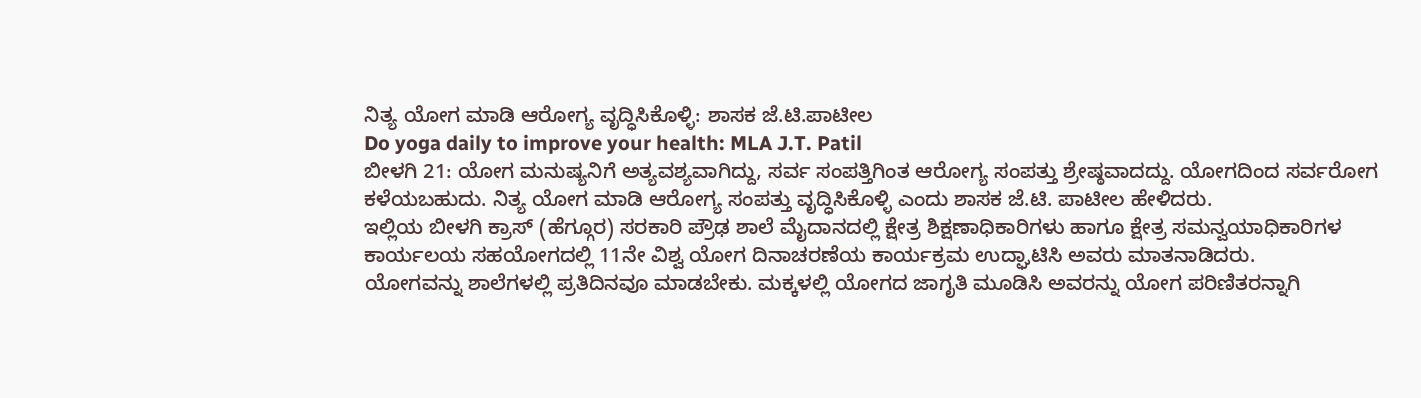ನಿತ್ಯ ಯೋಗ ಮಾಡಿ ಆರೋಗ್ಯ ವೃದ್ಧಿಸಿಕೊಳ್ಳಿ: ಶಾಸಕ ಜೆ.ಟಿ.ಪಾಟೀಲ
Do yoga daily to improve your health: MLA J.T. Patil
ಬೀಳಗಿ 21: ಯೋಗ ಮನುಷ್ಯನಿಗೆ ಅತ್ಯವಶ್ಯವಾಗಿದ್ದು, ಸರ್ವ ಸಂಪತ್ತಿಗಿಂತ ಆರೋಗ್ಯ ಸಂಪತ್ತು ಶ್ರೇಷ್ಠವಾದದ್ದು. ಯೋಗದಿಂದ ಸರ್ವರೋಗ ಕಳೆಯಬಹುದು. ನಿತ್ಯ ಯೋಗ ಮಾಡಿ ಆರೋಗ್ಯ ಸಂಪತ್ತು ವೃದ್ಧಿಸಿಕೊಳ್ಳಿ ಎಂದು ಶಾಸಕ ಜೆ.ಟಿ. ಪಾಟೀಲ ಹೇಳಿದರು.
ಇಲ್ಲಿಯ ಬೀಳಗಿ ಕ್ರಾಸ್ (ಹೆಗ್ಗೂರ) ಸರಕಾರಿ ಪ್ರೌಢ ಶಾಲೆ ಮೈದಾನದಲ್ಲಿ ಕ್ಷೇತ್ರ ಶಿಕ್ಷಣಾಧಿಕಾರಿಗಳು ಹಾಗೂ ಕ್ಷೇತ್ರ ಸಮನ್ವಯಾಧಿಕಾರಿಗಳ ಕಾರ್ಯಲಯ ಸಹಯೋಗದಲ್ಲಿ 11ನೇ ವಿಶ್ವ ಯೋಗ ದಿನಾಚರಣೆಯ ಕಾರ್ಯಕ್ರಮ ಉದ್ಘಾಟಿಸಿ ಅವರು ಮಾತನಾಡಿದರು.
ಯೋಗವನ್ನು ಶಾಲೆಗಳಲ್ಲಿ ಪ್ರತಿದಿನವೂ ಮಾಡಬೇಕು. ಮಕ್ಕಳಲ್ಲಿ ಯೋಗದ ಜಾಗೃತಿ ಮೂಡಿಸಿ ಅವರನ್ನು ಯೋಗ ಪರಿಣಿತರನ್ನಾಗಿ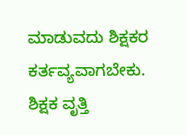ಮಾಡುವದು ಶಿಕ್ಷಕರ ಕರ್ತವ್ಯವಾಗಬೇಕು. ಶಿಕ್ಷಕ ವೃತ್ತಿ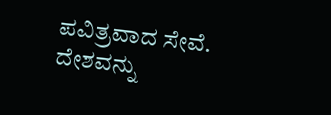ಪವಿತ್ರವಾದ ಸೇವೆ. ದೇಶವನ್ನು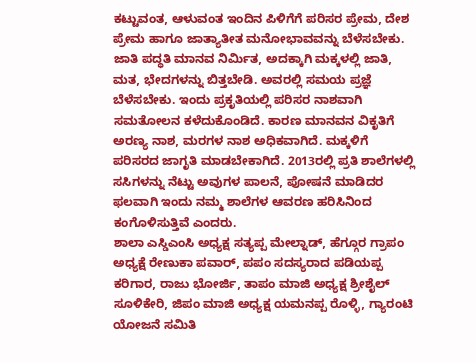ಕಟ್ಟುವಂತ, ಆಳುವಂತ ಇಂದಿನ ಪಿಳಿಗೆಗೆ ಪರಿಸರ ಪ್ರೇಮ, ದೇಶ ಪ್ರೇಮ ಹಾಗೂ ಜಾತ್ಯಾತೀತ ಮನೋಭಾವವನ್ನು ಬೆಳೆಸಬೇಕು. ಜಾತಿ ಪದ್ಧತಿ ಮಾನವ ನಿರ್ಮಿತ, ಅದಕ್ಕಾಗಿ ಮಕ್ಕಳಲ್ಲಿ ಜಾತಿ, ಮತ, ಭೇದಗಳನ್ನು ಬಿತ್ತಬೇಡಿ. ಅವರಲ್ಲಿ ಸಮಯ ಪ್ರಜ್ಞೆ ಬೆಳೆಸಬೇಕು. ಇಂದು ಪ್ರಕೃತಿಯಲ್ಲಿ ಪರಿಸರ ನಾಶವಾಗಿ ಸಮತೋಲನ ಕಳೆದುಕೊಂಡಿದೆ. ಕಾರಣ ಮಾನವನ ವಿಕೃತಿಗೆ ಅರಣ್ಯ ನಾಶ, ಮರಗಳ ನಾಶ ಅಧಿಕವಾಗಿದೆ. ಮಕ್ಕಳಿಗೆ ಪರಿಸರದ ಜಾಗೃತಿ ಮಾಡಬೇಕಾಗಿದೆ. 2013ರಲ್ಲಿ ಪ್ರತಿ ಶಾಲೆಗಳಲ್ಲಿ ಸಸಿಗಳನ್ನು ನೆಟ್ಟು ಅವುಗಳ ಪಾಲನೆ, ಪೋಷನೆ ಮಾಡಿದರ ಫಲವಾಗಿ ಇಂದು ನಮ್ಮ ಶಾಲೆಗಳ ಆವರಣ ಹರಿಸಿನಿಂದ ಕಂಗೊಳಿಸುತ್ತಿವೆ ಎಂದರು.
ಶಾಲಾ ಎಸ್ಡಿಎಂಸಿ ಅಧ್ಯಕ್ಷ ಸತ್ಯಪ್ಪ ಮೇಲ್ನಾಡ್, ಹೆಗ್ಗೂರ ಗ್ರಾಪಂ ಅಧ್ಯಕ್ಷೆ ರೇಣುಕಾ ಪವಾರ್, ಪಪಂ ಸದಸ್ಯರಾದ ಪಡಿಯಪ್ಪ ಕರಿಗಾರ, ರಾಜು ಭೋರ್ಜಿ, ತಾಪಂ ಮಾಜಿ ಅಧ್ಯಕ್ಷ ಶ್ರೀಶೈಲ್ ಸೂಳಿಕೇರಿ, ಜಿಪಂ ಮಾಜಿ ಅಧ್ಯಕ್ಷ ಯಮನಪ್ಪ ರೊಳ್ಳಿ, ಗ್ಯಾರಂಟಿ ಯೋಜನೆ ಸಮಿತಿ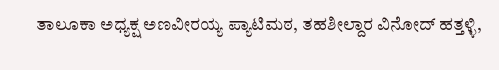ತಾಲೂಕಾ ಅಧ್ಯಕ್ಷ ಅಣವೀರಯ್ಯ ಪ್ಯಾಟಿಮಠ, ತಹಶೀಲ್ದಾರ ವಿನೋದ್ ಹತ್ತಳ್ಳಿ,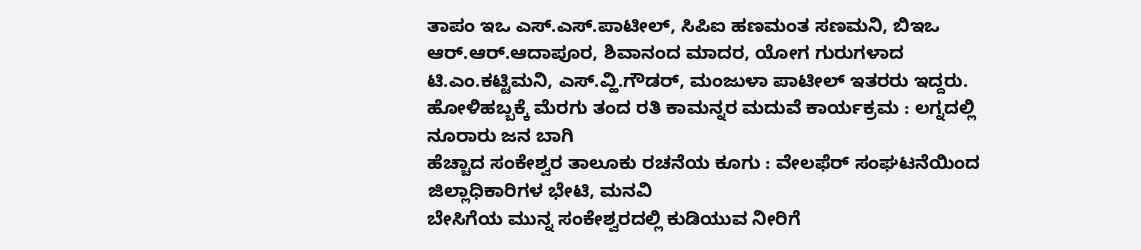ತಾಪಂ ಇಒ ಎಸ್.ಎಸ್.ಪಾಟೀಲ್, ಸಿಪಿಐ ಹಣಮಂತ ಸಣಮನಿ, ಬಿಇಒ ಆರ್.ಆರ್.ಆದಾಪೂರ, ಶಿವಾನಂದ ಮಾದರ, ಯೋಗ ಗುರುಗಳಾದ ಟಿ.ಎಂ.ಕಟ್ಟಿಮನಿ, ಎಸ್.ವ್ಹಿ.ಗೌಡರ್, ಮಂಜುಳಾ ಪಾಟೀಲ್ ಇತರರು ಇದ್ದರು.
ಹೋಳಿಹಬ್ಬಕ್ಕೆ ಮೆರಗು ತಂದ ರತಿ ಕಾಮನ್ನರ ಮದುವೆ ಕಾರ್ಯಕ್ರಮ : ಲಗ್ನದಲ್ಲಿ ನೂರಾರು ಜನ ಬಾಗಿ
ಹೆಚ್ಚಾದ ಸಂಕೇಶ್ವರ ತಾಲೂಕು ರಚನೆಯ ಕೂಗು : ವೇಲಫೆರ್ ಸಂಘಟನೆಯಿಂದ ಜಿಲ್ಲಾಧಿಕಾರಿಗಳ ಭೇಟಿ, ಮನವಿ
ಬೇಸಿಗೆಯ ಮುನ್ನ ಸಂಕೇಶ್ವರದಲ್ಲಿ ಕುಡಿಯುವ ನೀರಿಗೆ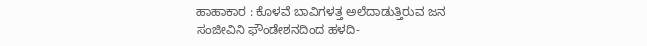ಹಾಹಾಕಾರ : ಕೊಳವೆ ಬಾವಿಗಳತ್ತ ಅಲೆದಾಡುತ್ತಿರುವ ಜನ
ಸಂಜೀವಿನಿ ಫೌಂಡೇಶನದಿಂದ ಹಳದಿ-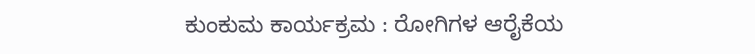ಕುಂಕುಮ ಕಾರ್ಯಕ್ರಮ : ರೋಗಿಗಳ ಆರೈಕೆಯ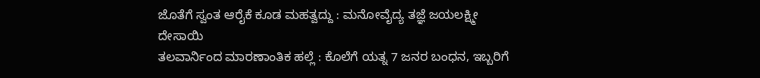ಜೊತೆಗೆ ಸ್ವಂತ ಆರೈಕೆ ಕೂಡ ಮಹತ್ವದ್ದು : ಮನೋವೈದ್ಯ ತಜ್ಞೆ ಜಯಲಕ್ಷ್ಮೀ ದೇಸಾಯಿ
ತಲವಾರ್ನಿಂದ ಮಾರಣಾಂತಿಕ ಹಲ್ಲೆ : ಕೊಲೆಗೆ ಯತ್ನ 7 ಜನರ ಬಂಧನ, ಇಬ್ಬರಿಗೆ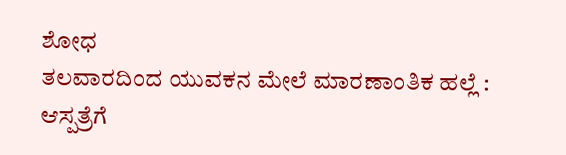ಶೋಧ
ತಲವಾರದಿಂದ ಯುವಕನ ಮೇಲೆ ಮಾರಣಾಂತಿಕ ಹಲ್ಲೆ : ಆಸ್ಪತ್ರೆಗೆ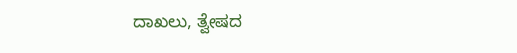ದಾಖಲು, ತ್ವೇಷದ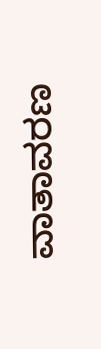ವಾತಾವರಣ